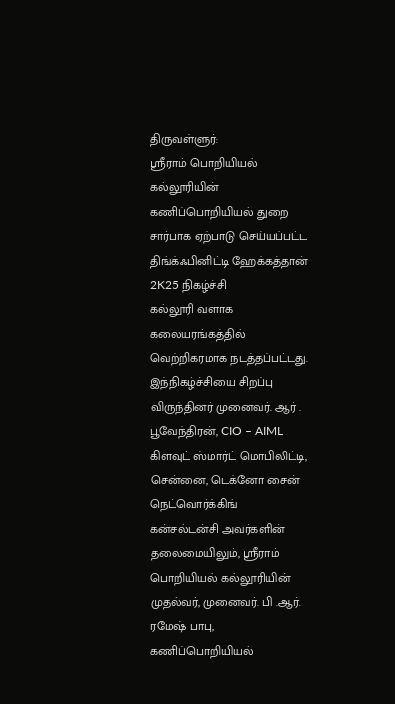திருவள்ளுர்:
ஸ்ரீராம் பொறியியல் கல்லூரியின் கணிப்பொறியியல் துறை சார்பாக ஏற்பாடு செய்யப்பட்ட திங்க்ஃபினிட்டி ஹேக்கத்தான் 2K25 நிகழ்ச்சி
கல்லூரி வளாக கலையரங்கத்தில் வெற்றிகரமாக நடத்தப்பட்டது.
இந்நிகழ்ச்சியை சிறப்பு விருந்தினர் முனைவர். ஆர் . பூவேந்திரன், CIO – AIML கிளவுட் ஸ்மார்ட் மொபிலிட்டி, சென்னை, டெக்னோ சைன் நெட்வொர்க்கிங் கன்சல்டன்சி அவர்களின் தலைமையிலும், ஸ்ரீராம் பொறியியல் கல்லூரியின் முதல்வர், முனைவர். பி .ஆர். ரமேஷ் பாபு, கணிப்பொறியியல்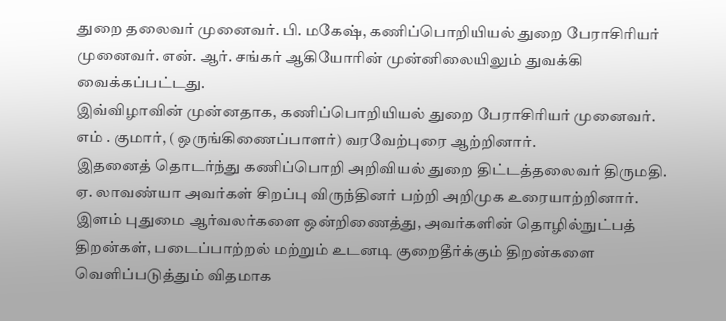துறை தலைவர் முனைவர். பி. மகேஷ், கணிப்பொறியியல் துறை பேராசிரியர் முனைவர். என். ஆர். சங்கர் ஆகியோரின் முன்னிலையிலும் துவக்கி வைக்கப்பட்டது.
இவ்விழாவின் முன்னதாக, கணிப்பொறியியல் துறை பேராசிரியர் முனைவர். எம் . குமார், ( ஒருங்கிணைப்பாளர்) வரவேற்புரை ஆற்றினார்.
இதனைத் தொடர்ந்து கணிப்பொறி அறிவியல் துறை திட்டத்தலைவர் திருமதி. ஏ. லாவண்யா அவர்கள் சிறப்பு விருந்தினர் பற்றி அறிமுக உரையாற்றினார்.
இளம் புதுமை ஆர்வலர்களை ஒன்றிணைத்து, அவர்களின் தொழில்நுட்பத் திறன்கள், படைப்பாற்றல் மற்றும் உடனடி குறைதீர்க்கும் திறன்களை வெளிப்படுத்தும் விதமாக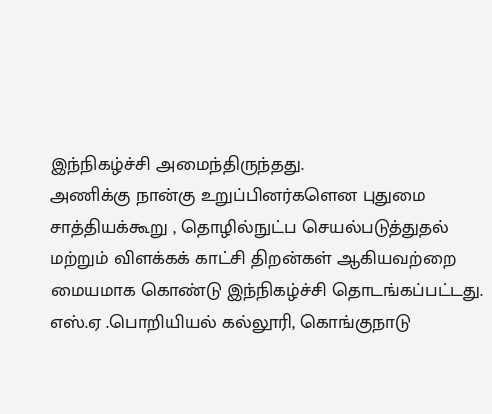இந்நிகழ்ச்சி அமைந்திருந்தது.
அணிக்கு நான்கு உறுப்பினர்களென புதுமை சாத்தியக்கூறு , தொழில்நுட்ப செயல்படுத்துதல் மற்றும் விளக்கக் காட்சி திறன்கள் ஆகியவற்றை மையமாக கொண்டு இந்நிகழ்ச்சி தொடங்கப்பட்டது.
எஸ்.ஏ .பொறியியல் கல்லூரி, கொங்குநாடு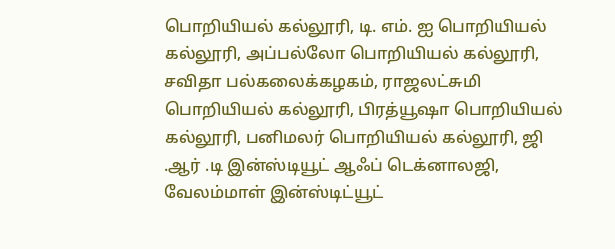பொறியியல் கல்லூரி, டி. எம். ஐ பொறியியல் கல்லூரி, அப்பல்லோ பொறியியல் கல்லூரி, சவிதா பல்கலைக்கழகம், ராஜலட்சுமி பொறியியல் கல்லூரி, பிரத்யூஷா பொறியியல் கல்லூரி, பனிமலர் பொறியியல் கல்லூரி, ஜி .ஆர் .டி இன்ஸ்டியூட் ஆஃப் டெக்னாலஜி, வேலம்மாள் இன்ஸ்டிட்யூட்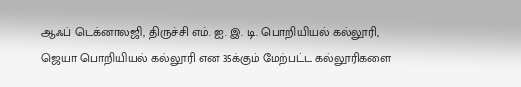ஆஃப் டெக்னாலஜி, திருச்சி எம். ஐ. இ. டி. பொறியியல் கல்லூரி, ஜெயா பொறியியல் கல்லூரி என 35க்கும் மேற்பட்ட கல்லூரிகளை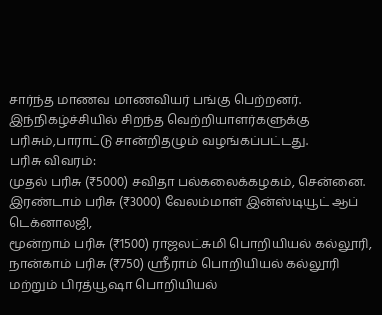சார்ந்த மாணவ மாணவியர் பங்கு பெற்றனர்.
இந்நிகழ்ச்சியில் சிறந்த வெற்றியாளர்களுக்கு பரிசும்,பாராட்டு சான்றிதழும் வழங்கப்பட்டது.
பரிசு விவரம்:
முதல் பரிசு (₹5000) சவிதா பல்கலைக்கழகம், சென்னை. இரண்டாம் பரிசு (₹3000) வேலம்மாள் இன்ஸ்டியூட் ஆப் டெக்னாலஜி,
மூன்றாம் பரிசு (₹1500) ராஜலட்சுமி பொறியியல் கல்லூரி,
நான்காம் பரிசு (₹750) ஸ்ரீராம் பொறியியல் கல்லூரி மற்றும் பிரத்யூஷா பொறியியல்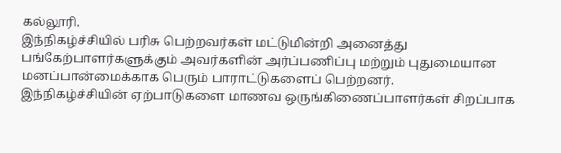கல்லூரி.
இந்நிகழ்ச்சியில் பரிசு பெற்றவர்கள் மட்டுமின்றி அனைத்து பங்கேற்பாளர்களுக்கும் அவர்களின் அர்ப்பணிப்பு மற்றும் புதுமையான மனப்பான்மைக்காக பெரும் பாராட்டுகளைப் பெற்றனர்.
இந்நிகழ்ச்சியின் ஏற்பாடுகளை மாணவ ஒருங்கிணைப்பாளர்கள் சிறப்பாக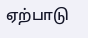ஏற்பாடு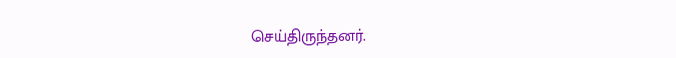செய்திருந்தனர்.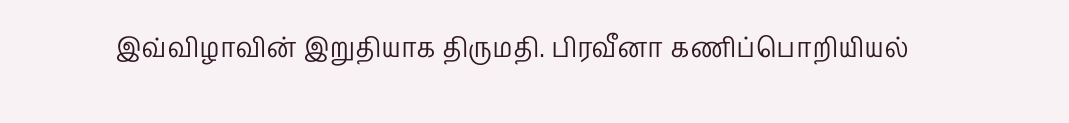இவ்விழாவின் இறுதியாக திருமதி. பிரவீனா கணிப்பொறியியல்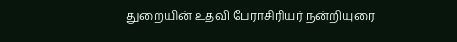துறையின் உதவி பேராசிரியர் நன்றியுரை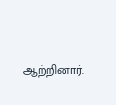ஆற்றினார்.